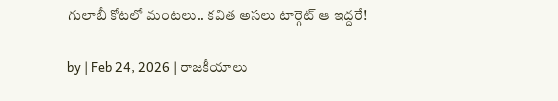గులాబీ కోటలో మంటలు.. కవిత అసలు టార్గెట్ ఆ ఇద్దరే!

by | Feb 24, 2026 | రాజకీయాలు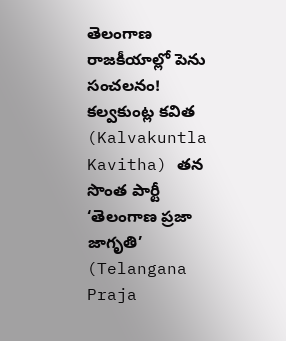తెలంగాణ రాజకీయాల్లో పెను సంచలనం! కల్వకుంట్ల కవిత (Kalvakuntla Kavitha) తన సొంత పార్టీ ‘తెలంగాణ ప్రజా జాగృతి’ (Telangana Praja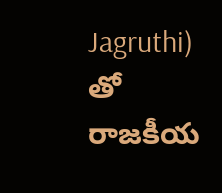Jagruthi) తో రాజకీయ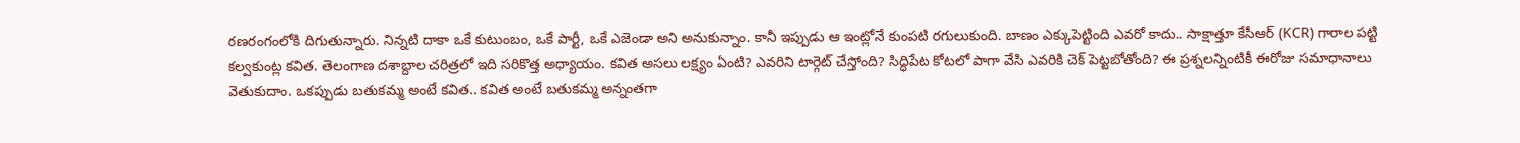రణరంగంలోకి దిగుతున్నారు. నిన్నటి దాకా ఒకే కుటుంబం, ఒకే పార్టీ, ఒకే ఎజెండా అని అనుకున్నాం. కానీ ఇప్పుడు ఆ ఇంట్లోనే కుంపటి రగులుకుంది. బాణం ఎక్కుపెట్టింది ఎవరో కాదు.. సాక్షాత్తూ కేసీఆర్ (KCR) గారాల పట్టి కల్వకుంట్ల కవిత. తెలంగాణ దశాబ్దాల చరిత్రలో ఇది సరికొత్త అధ్యాయం. కవిత అసలు లక్ష్యం ఏంటి? ఎవరిని టార్గెట్ చేస్తోంది? సిద్ధిపేట కోటలో పాగా వేసి ఎవరికి చెక్ పెట్టబోతోంది? ఈ ప్రశ్నలన్నింటికీ ఈరోజు సమాధానాలు వెతుకుదాం. ఒకప్పుడు బతుకమ్మ అంటే కవిత.. కవిత అంటే బతుకమ్మ అన్నంతగా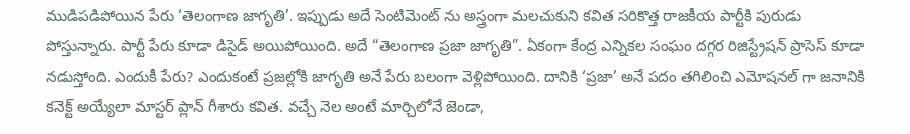ముడిపడిపోయిన పేరు ‘తెలంగాణ జాగృతి’. ఇప్పుడు అదే సెంటిమెంట్ ను అస్త్రంగా మలచుకుని కవిత సరికొత్త రాజకీయ పార్టీకి పురుడు పోస్తున్నారు. పార్టీ పేరు కూడా డిసైడ్ అయిపోయింది. అదే “తెలంగాణ ప్రజా జాగృతి”. ఏకంగా కేంద్ర ఎన్నికల సంఘం దగ్గర రిజిస్ట్రేషన్ ప్రాసెస్ కూడా నడుస్తోంది. ఎందుకీ పేరు? ఎందుకంటే ప్రజల్లోకి జాగృతి అనే పేరు బలంగా వెళ్లిపోయింది. దానికి ‘ప్రజా’ అనే పదం తగిలించి ఎమోషనల్ గా జనానికి కనెక్ట్ అయ్యేలా మాస్టర్ ప్లాన్ గీశారు కవిత. వచ్చే నెల అంటే మార్చిలోనే జెండా,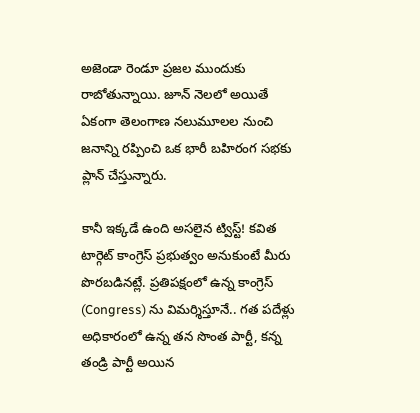అజెండా రెండూ ప్రజల ముందుకు రాబోతున్నాయి. జూన్ నెలలో అయితే ఏకంగా తెలంగాణ నలుమూలల నుంచి జనాన్ని రప్పించి ఒక భారీ బహిరంగ సభకు ప్లాన్ చేస్తున్నారు.

కానీ ఇక్కడే ఉంది అసలైన ట్విస్ట్! కవిత టార్గెట్ కాంగ్రెస్ ప్రభుత్వం అనుకుంటే మీరు పొరబడినట్లే. ప్రతిపక్షంలో ఉన్న కాంగ్రెస్ (Congress) ను విమర్శిస్తూనే.. గత పదేళ్లు అధికారంలో ఉన్న తన సొంత పార్టీ, కన్న తండ్రి పార్టీ అయిన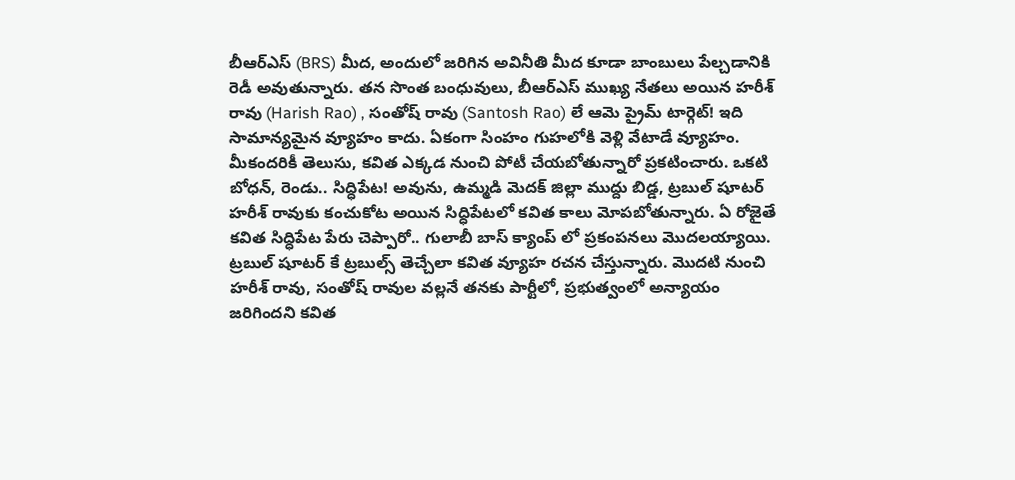బీఆర్ఎస్ (BRS) మీద, అందులో జరిగిన అవినీతి మీద కూడా బాంబులు పేల్చడానికి రెడీ అవుతున్నారు. తన సొంత బంధువులు, బీఆర్ఎస్ ముఖ్య నేతలు అయిన హరీశ్ రావు (Harish Rao) , సంతోష్ రావు (Santosh Rao) లే ఆమె ప్రైమ్ టార్గెట్! ఇది సామాన్యమైన వ్యూహం కాదు. ఏకంగా సింహం గుహలోకి వెళ్లి వేటాడే వ్యూహం. మీకందరికీ తెలుసు, కవిత ఎక్కడ నుంచి పోటీ చేయబోతున్నారో ప్రకటించారు. ఒకటి బోధన్, రెండు.. సిద్ధిపేట! అవును, ఉమ్మడి మెదక్ జిల్లా ముద్దు బిడ్డ, ట్రబుల్ షూటర్ హరీశ్ రావుకు కంచుకోట అయిన సిద్ధిపేటలో కవిత కాలు మోపబోతున్నారు. ఏ రోజైతే కవిత సిద్ధిపేట పేరు చెప్పారో.. గులాబీ బాస్ క్యాంప్ లో ప్రకంపనలు మొదలయ్యాయి. ట్రబుల్ షూటర్ కే ట్రబుల్స్ తెచ్చేలా కవిత వ్యూహ రచన చేస్తున్నారు. మొదటి నుంచి హరీశ్ రావు, సంతోష్ రావుల వల్లనే తనకు పార్టీలో, ప్రభుత్వంలో అన్యాయం జరిగిందని కవిత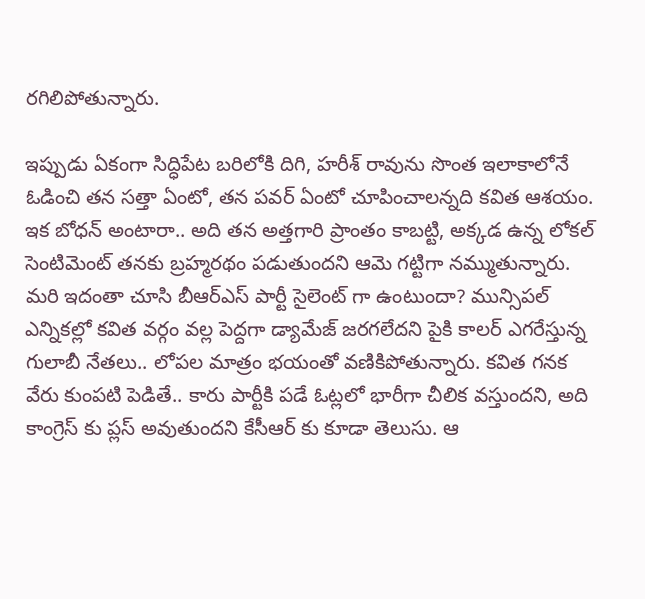రగిలిపోతున్నారు.

ఇప్పుడు ఏకంగా సిద్ధిపేట బరిలోకి దిగి, హరీశ్ రావును సొంత ఇలాకాలోనే ఓడించి తన సత్తా ఏంటో, తన పవర్ ఏంటో చూపించాలన్నది కవిత ఆశయం. ఇక బోధన్ అంటారా.. అది తన అత్తగారి ప్రాంతం కాబట్టి, అక్కడ ఉన్న లోకల్ సెంటిమెంట్ తనకు బ్రహ్మరథం పడుతుందని ఆమె గట్టిగా నమ్ముతున్నారు. మరి ఇదంతా చూసి బీఆర్ఎస్ పార్టీ సైలెంట్ గా ఉంటుందా? మున్సిపల్ ఎన్నికల్లో కవిత వర్గం వల్ల పెద్దగా డ్యామేజ్ జరగలేదని పైకి కాలర్ ఎగరేస్తున్న గులాబీ నేతలు.. లోపల మాత్రం భయంతో వణికిపోతున్నారు. కవిత గనక వేరు కుంపటి పెడితే.. కారు పార్టీకి పడే ఓట్లలో భారీగా చీలిక వస్తుందని, అది కాంగ్రెస్ కు ప్లస్ అవుతుందని కేసీఆర్ కు కూడా తెలుసు. ఆ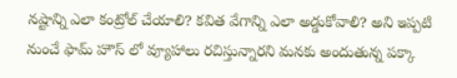నష్టాన్ని ఎలా కంట్రోల్ చేయాలి? కవిత వేగాన్ని ఎలా అడ్డుకోవాలి? అని ఇప్పటి నుంచే ఫామ్ హౌస్ లో వ్యూహాలు రచిస్తున్నారని మనకు అందుతున్న పక్కా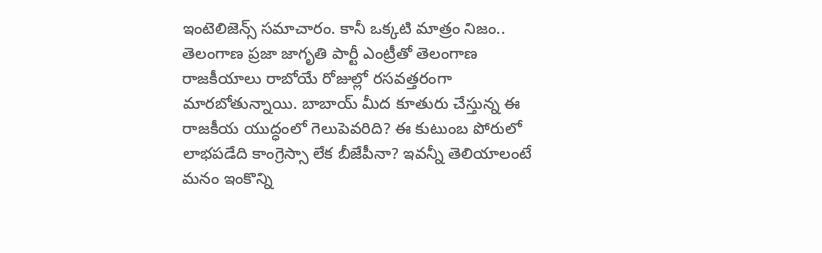ఇంటెలిజెన్స్ సమాచారం. కానీ ఒక్కటి మాత్రం నిజం.. తెలంగాణ ప్రజా జాగృతి పార్టీ ఎంట్రీతో తెలంగాణ రాజకీయాలు రాబోయే రోజుల్లో రసవత్తరంగా మారబోతున్నాయి. బాబాయ్ మీద కూతురు చేస్తున్న ఈ రాజకీయ యుద్ధంలో గెలుపెవరిది? ఈ కుటుంబ పోరులో లాభపడేది కాంగ్రెస్సా లేక బీజేపీనా? ఇవన్నీ తెలియాలంటే మనం ఇంకొన్ని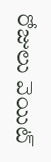రోజులు వెయిట్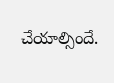చేయాల్సిందే.